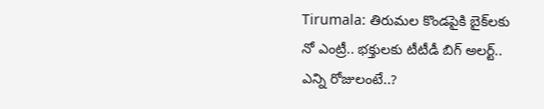Tirumala: తిరుమల కొండపైకి బైక్‌లకు నో ఎంట్రీ.. భక్తులకు టీటీడీ బిగ్ అలర్ట్.. ఎన్ని రోజులంటే..?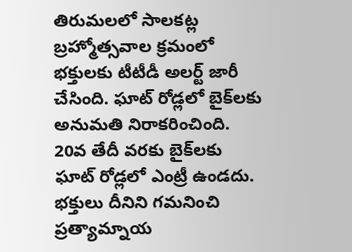తిరుమలలో సాలకట్ల బ్రహ్మోత్సవాల క్రమంలో భక్తులకు టీటీడీ అలర్ట్ జారీ చేసింది. ఘాట్ రోడ్లలో బైక్‌లకు అనుమతి నిరాకరించింది. 20వ తేదీ వరకు బైక్‌లకు ఘాట్ రోడ్లలో ఎంట్రీ ఉండదు. భక్తులు దీనిని గమనించి ప్రత్యామ్నాయ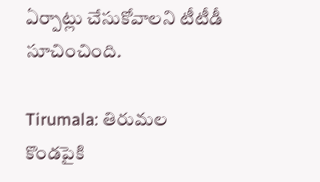ఏర్పాట్లు చేసుకోవాలని టీటీడీ సూచించింది.

Tirumala: తిరుమల కొండపైకి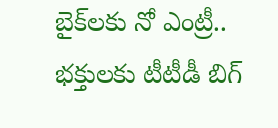బైక్‌లకు నో ఎంట్రీ.. భక్తులకు టీటీడీ బిగ్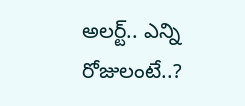అలర్ట్.. ఎన్ని రోజులంటే..?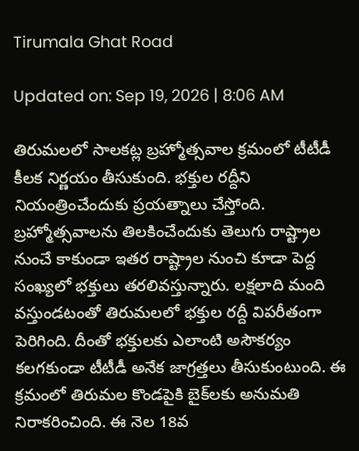Tirumala Ghat Road

Updated on: Sep 19, 2026 | 8:06 AM

తిరుమలలో సాలకట్ల బ్రహ్మోత్సవాల క్రమంలో టీటీడీ కీలక నిర్ణయం తీసుకుంది. భక్తుల రద్దీని నియంత్రించేందుకు ప్రయత్నాలు చేస్తోంది. బ్రహ్మోత్సవాలను తిలకించేందుకు తెలుగు రాష్ట్రాల నుంచే కాకుండా ఇతర రాష్ట్రాల నుంచి కూడా పెద్ద సంఖ్యలో భక్తులు తరలివస్తున్నారు. లక్షలాది మంది వస్తుండటంతో తిరుమలలో భక్తుల రద్దీ విపరీతంగా పెరిగింది. దీంతో భక్తులకు ఎలాంటి అసౌకర్యం కలగకుండా టీటీడీ అనేక జాగ్రత్తలు తీసుకుంటుంది. ఈ క్రమంలో తిరుమల కొండపైకి బైక్‌లకు అనుమతి నిరాకరించింది. ఈ నెల 18వ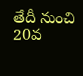తేదీ నుంచి 20వ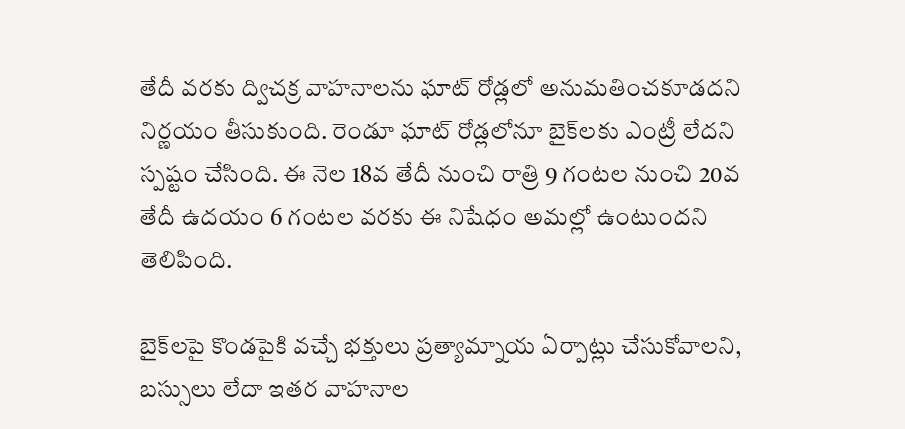తేదీ వరకు ద్విచక్ర వాహనాలను ఘాట్ రోడ్లలో అనుమతించకూడదని నిర్ణయం తీసుకుంది. రెండూ ఘాట్ రోడ్లలోనూ బైక్‌లకు ఎంట్రీ లేదని స్పష్టం చేసింది. ఈ నెల 18వ తేదీ నుంచి రాత్రి 9 గంటల నుంచి 20వ తేదీ ఉదయం 6 గంటల వరకు ఈ నిషేధం అమల్లో ఉంటుందని తెలిపింది.

బైక్‌లపై కొండపైకి వచ్చే భక్తులు ప్రత్యామ్నాయ ఏర్పాట్లు చేసుకోవాలని, బస్సులు లేదా ఇతర వాహనాల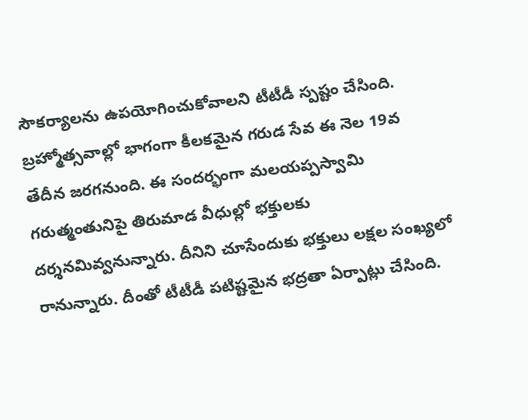సౌకర్యాలను ఉపయోగించుకోవాలని టీటీడీ స్పష్టం చేసింది. బ్రహ్మోత్సవాల్లో భాగంగా కీలకమైన గరుడ సేవ ఈ నెల 19వ తేదీన జరగనుంది. ఈ సందర్భంగా మలయప్పస్వామి గరుత్మంతునిపై తిరుమాడ వీధుల్లో భక్తులకు దర్శనమివ్వనున్నారు. దీనిని చూసేందుకు భక్తులు లక్షల సంఖ్యలో రానున్నారు. దీంతో టీటీడీ పటిష్టమైన భద్రతా ఏర్పాట్లు చేసింది.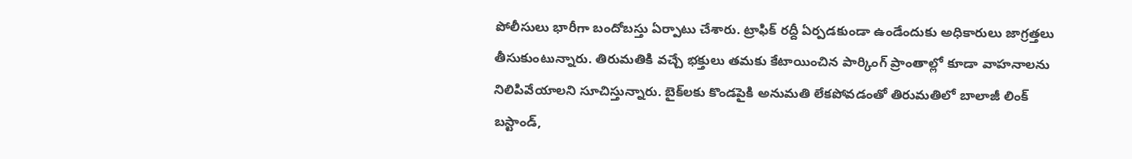పోలీసులు భారీగా బందోబస్తు ఏర్పాటు చేశారు. ట్రాఫిక్ రద్దీ ఏర్పడకుండా ఉండేందుకు అధికారులు జాగ్రత్తలు తీసుకుంటున్నారు. తిరుమతికి వచ్చే భక్తులు తమకు కేటాయించిన పార్కింగ్ ప్రాంతాల్లో కూడా వాహనాలను నిలిపివేయాలని సూచిస్తున్నారు. బైక్‌లకు కొండపైకి అనుమతి లేకపోవడంతో తిరుమతిలో బాలాజీ లింక్ బస్టాండ్,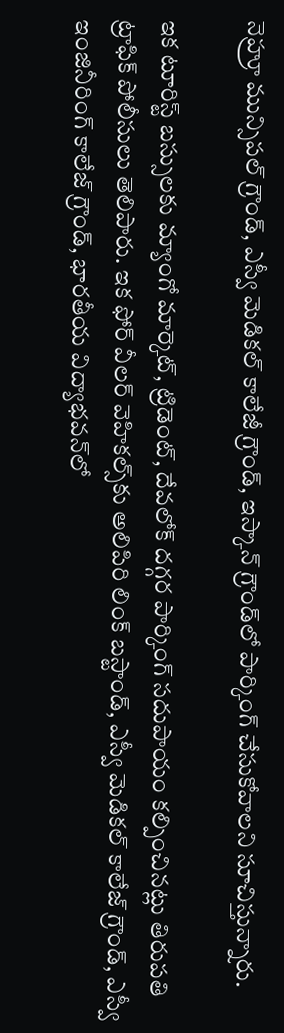నెహ్రూ మున్సిపల్ గ్రౌండ్, ఎస్వీ మెడికల్ కాలేజీ గ్రౌండ్, ఇస్కాన్ గ్రౌండ్‌లో పార్కింగ్ చేసుకోవాలని సూచిస్తున్నారు.

ఇక టూరిస్ట్ బస్సులకు మ్యాంగో మార్కెట్, ట్రిడెంట్, దేవలోక్ దగ్గర పార్కింగ్ సదుపాయం కల్పించినట్లు తిరుపతి ట్రాఫిక్ పోలీసులు తెలిపారు. ఇక ఫోర్ వీలర్ వెహికల్స్‌కు అలిపిరి లింక్ బస్టాండ్, ఎస్వీ మెడికల్ కాలేజ్ గ్రౌండ్, ఎస్వీ ఇంజినీరింగ్ కాలేజ్ గ్రౌండ్, భారతీయ విద్యాభవన్‌లో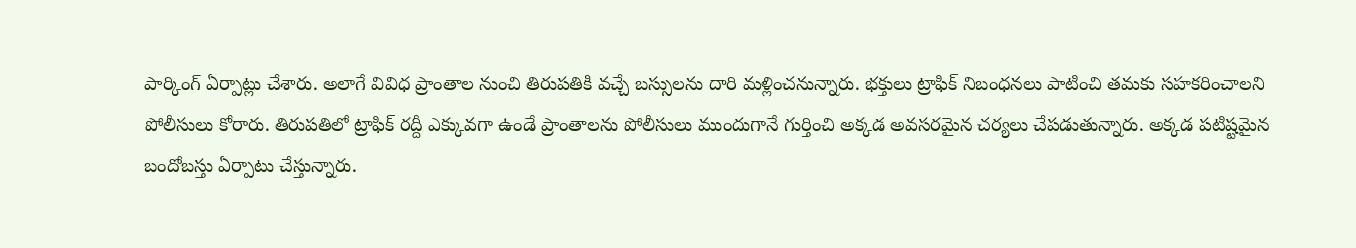పార్కింగ్ ఏర్పాట్లు చేశారు. అలాగే వివిధ ప్రాంతాల నుంచి తిరుపతికి వచ్చే బస్సులను దారి మళ్లించనున్నారు. భక్తులు ట్రాఫిక్ నిబంధనలు పాటించి తమకు సహకరించాలని పోలీసులు కోరారు. తిరుపతిలో ట్రాఫిక్ రద్దీ ఎక్కువగా ఉండే ప్రాంతాలను పోలీసులు ముందుగానే గుర్తించి అక్కడ అవసరమైన చర్యలు చేపడుతున్నారు. అక్కడ పటిష్టమైన బందోబస్తు ఏర్పాటు చేస్తున్నారు.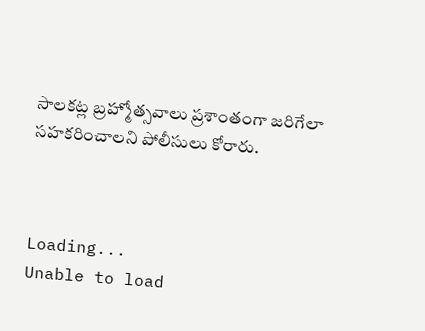సాలకట్ల బ్రహ్మోత్సవాలు ప్రశాంతంగా జరిగేలా సహకరించాలని పోలీసులు కోరారు.



Loading...
Unable to load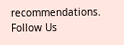recommendations.
Follow Us